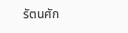รัตนศัก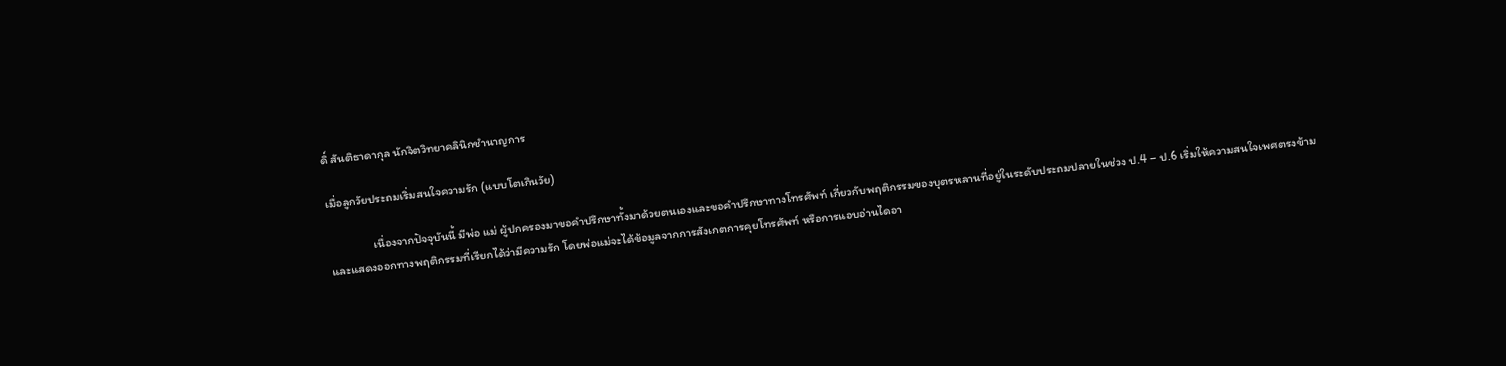ดิ์ สันติธาดากุล นักจิตวิทยาคลินิกชำนาญการ

เมื่อลูกวัยประถมเริ่มสนใจความรัก (แบบโตเกินวัย)

                เนื่องจากปัจจุบันนี้ มีพ่อ แม่ ผู้ปกครองมาขอคำปรึกษาทั้งมาด้วยตนเองและขอคำปรึกษาทางโทรศัพท์ เกี่ยวกับพฤติกรรมของบุตรหลานที่อยู่ในระดับประถมปลายในช่วง ป.4 – ป.6 เริ่มให้ความสนใจเพศตรงข้าม และแสดงออกทางพฤติกรรมที่เรียกได้ว่ามีความรัก โดยพ่อแม่จะได้ข้อมูลจากการสังเกตการคุยโทรศัพท์ หรือการแอบอ่านไดอา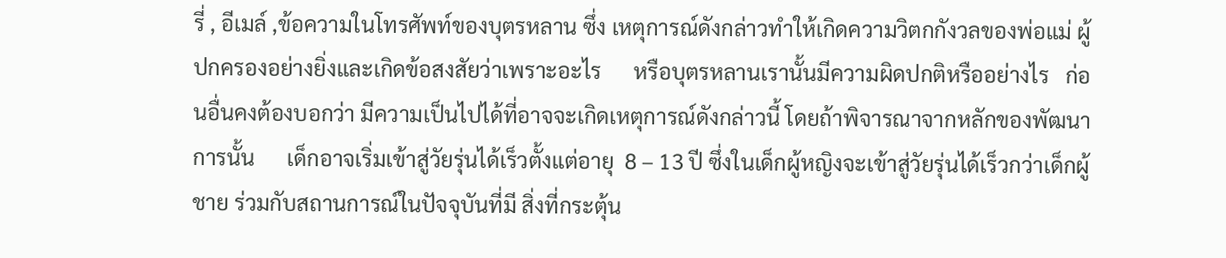รี่ , อีเมล์ ,ข้อความในโทรศัพท์ของบุตรหลาน ซึ่ง เหตุการณ์ดังกล่าวทำให้เกิดความวิตกกังวลของพ่อแม่ ผู้ปกครองอย่างยิ่งและเกิดข้อสงสัยว่าเพราะอะไร      หรือบุตรหลานเรานั้นมีความผิดปกติหรืออย่างไร   ก่อนอื่นคงต้องบอกว่า มีความเป็นไปได้ที่อาจจะเกิดเหตุการณ์ดังกล่าวนี้ โดยถ้าพิจารณาจากหลักของพัฒนาการนั้น      เด็กอาจเริ่มเข้าสู่วัยรุ่นได้เร็วตั้งแต่อายุ  8 – 13 ปี ซึ่งในเด็กผู้หญิงจะเข้าสู่วัยรุ่นได้เร็วกว่าเด็กผู้ชาย ร่วมกับสถานการณ์ในปัจจุบันที่มี สิ่งที่กระตุ้น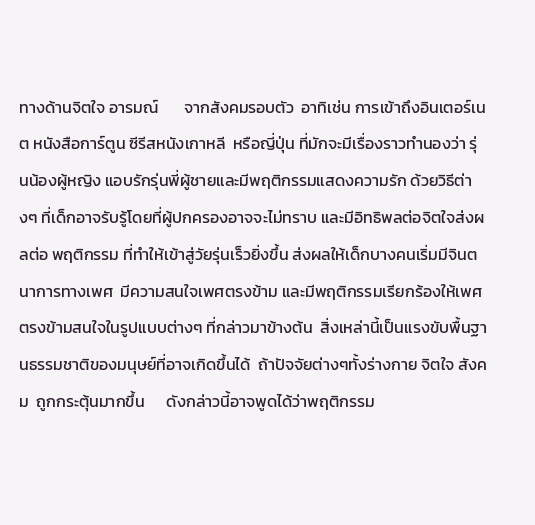ทางด้านจิตใจ อารมณ์       จากสังคมรอบตัว  อาทิเช่น การเข้าถึงอินเตอร์เนต หนังสือการ์ตูน ซีรีสหนังเกาหลี  หรือญี่ปุ่น ที่มักจะมีเรื่องราวทำนองว่า รุ่นน้องผู้หญิง แอบรักรุ่นพี่ผู้ชายและมีพฤติกรรมแสดงความรัก ด้วยวิธีต่างๆ ที่เด็กอาจรับรู้โดยที่ผู้ปกครองอาจจะไม่ทราบ และมีอิทธิพลต่อจิตใจส่งผลต่อ พฤติกรรม ที่ทำให้เข้าสู่วัยรุ่นเร็วยิ่งขึ้น ส่งผลให้เด็กบางคนเริ่มมีจินตนาการทางเพศ  มีความสนใจเพศตรงข้าม และมีพฤติกรรมเรียกร้องให้เพศตรงข้ามสนใจในรูปแบบต่างๆ ที่กล่าวมาข้างต้น  สิ่งเหล่านี้เป็นแรงขับพื้นฐานธรรมชาติของมนุษย์ที่อาจเกิดขึ้นได้  ถ้าปัจจัยต่างๆทั้งร่างกาย จิตใจ สังคม  ถูกกระตุ้นมากขึ้น      ดังกล่าวนี้อาจพูดได้ว่าพฤติกรรม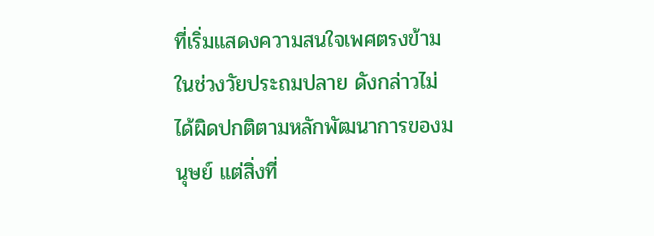ที่เริ่มแสดงความสนใจเพศตรงข้าม ในช่วงวัยประถมปลาย ดังกล่าวไม่ได้ผิดปกติตามหลักพัฒนาการของมนุษย์ แต่สิ่งที่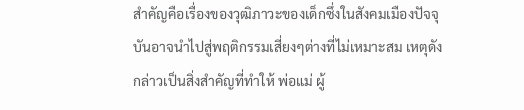สำคัญคือเรื่องของวุฒิภาวะของเด็กซึ่งในสังคมเมืองปัจจุบันอาจนำไปสู่พฤติกรรมเสี่ยงๆต่างที่ไม่เหมาะสม เหตุดังกล่าวเป็นสิ่งสำคัญที่ทำให้ พ่อแม่ ผู้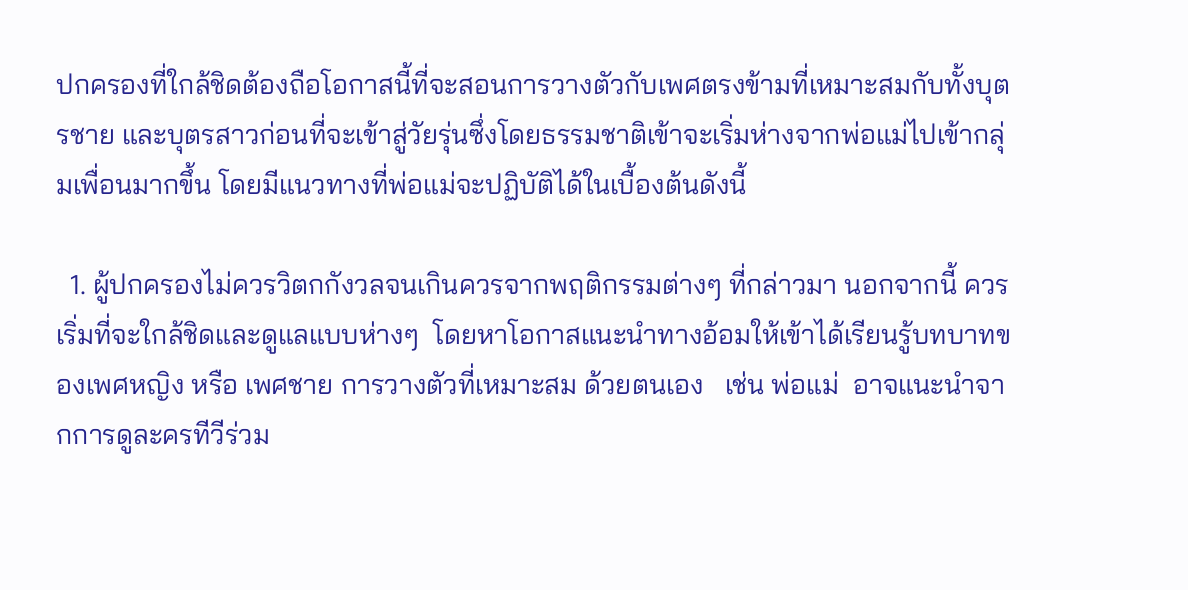ปกครองที่ใกล้ชิดต้องถือโอกาสนี้ที่จะสอนการวางตัวกับเพศตรงข้ามที่เหมาะสมกับทั้งบุตรชาย และบุตรสาวก่อนที่จะเข้าสู่วัยรุ่นซึ่งโดยธรรมชาติเข้าจะเริ่มห่างจากพ่อแม่ไปเข้ากลุ่มเพื่อนมากขึ้น โดยมีแนวทางที่พ่อแม่จะปฏิบัติได้ในเบื้องต้นดังนี้

  1. ผู้ปกครองไม่ควรวิตกกังวลจนเกินควรจากพฤติกรรมต่างๆ ที่กล่าวมา นอกจากนี้ ควรเริ่มที่จะใกล้ชิดและดูแลแบบห่างๆ  โดยหาโอกาสแนะนำทางอ้อมให้เข้าได้เรียนรู้บทบาทของเพศหญิง หรือ เพศชาย การวางตัวที่เหมาะสม ด้วยตนเอง   เช่น พ่อแม่  อาจแนะนำจากการดูละครทีวีร่วม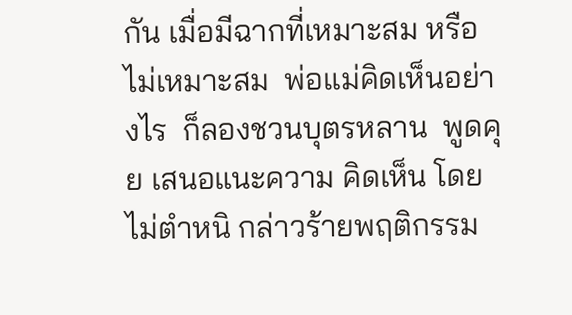กัน เมื่อมีฉากที่เหมาะสม หรือไม่เหมาะสม  พ่อแม่คิดเห็นอย่างไร  ก็ลองชวนบุตรหลาน  พูดคุย เสนอแนะความ คิดเห็น โดยไม่ตำหนิ กล่าวร้ายพฤติกรรม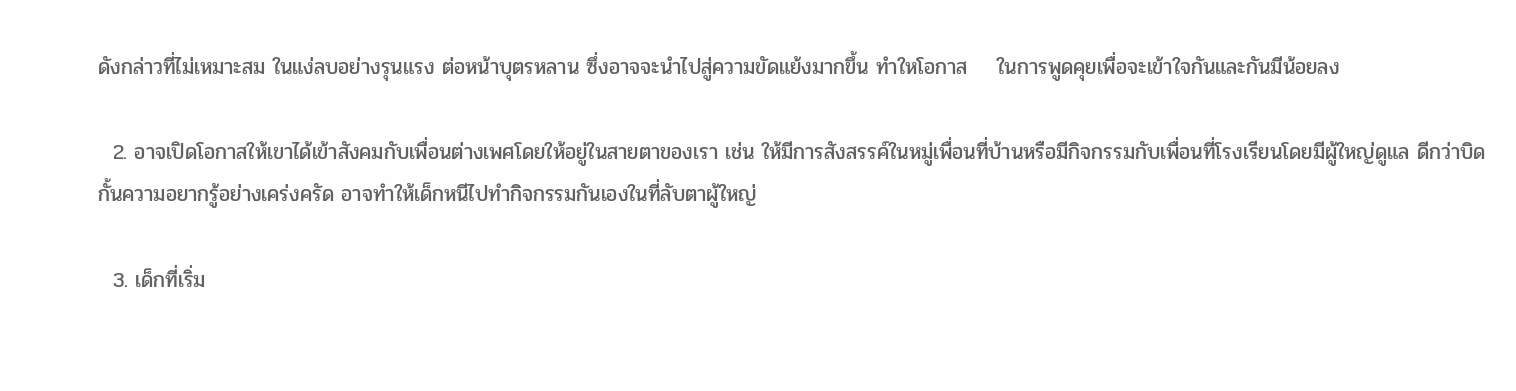ดังกล่าวที่ไม่เหมาะสม ในแง่ลบอย่างรุนแรง ต่อหน้าบุตรหลาน ซึ่งอาจจะนำไปสู่ความขัดแย้งมากขึ้น ทำใหโอกาส    ในการพูดคุยเพื่อจะเข้าใจกันและกันมีน้อยลง

  2. อาจเปิดโอกาสให้เขาได้เข้าสังคมกับเพื่อนต่างเพศโดยให้อยู่ในสายตาของเรา เช่น ให้มีการสังสรรค์ในหมู่เพื่อนที่บ้านหรือมีกิจกรรมกับเพื่อนที่โรงเรียนโดยมีผู้ใหญ่ดูแล ดีกว่าบิดกั้นความอยากรู้อย่างเคร่งครัด อาจทำให้เด็กหนีไปทำกิจกรรมกันเองในที่ลับตาผู้ใหญ่

  3. เด็กที่เริ่ม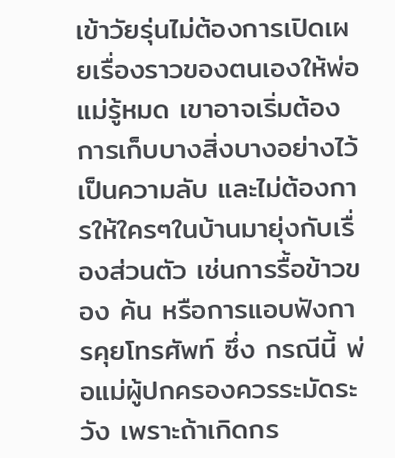เข้าวัยรุ่นไม่ต้องการเปิดเผยเรื่องราวของตนเองให้พ่อแม่รู้หมด เขาอาจเริ่มต้องการเก็บบางสิ่งบางอย่างไว้เป็นความลับ และไม่ต้องการให้ใครๆในบ้านมายุ่งกับเรื่องส่วนตัว เช่นการรื้อข้าวของ ค้น หรือการแอบฟังการคุยโทรศัพท์ ซึ่ง กรณีนี้ พ่อแม่ผู้ปกครองควรระมัดระวัง เพราะถ้าเกิดกร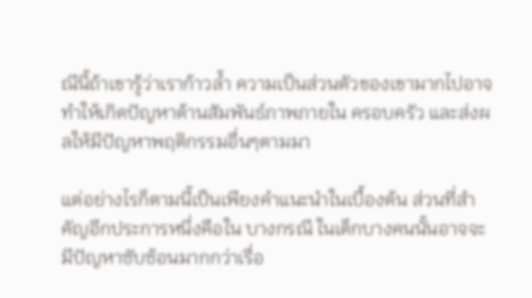ณีนี้ถ้าเขารู้ว่าเราก้าวล้ำ ความเป็นส่วนตัวของเขามากไปอาจทำให้เกิดปัญหาด้านสัมพันธ์ภาพภายใน ครอบครัว และส่งผลให้มีปัญหาพฤติกรรมอื่นๆตามมา

แต่อย่างไรก็ตามนี้เป็นเพียงคำแนะนำในเบื้องต้น ส่วนที่สำคัญอีกประการหนึ่งคือใน บางกรณี ในเด็กบางคนนั้นอาจจะมีปัญหาซับซ้อนมากกว่าเรื่อ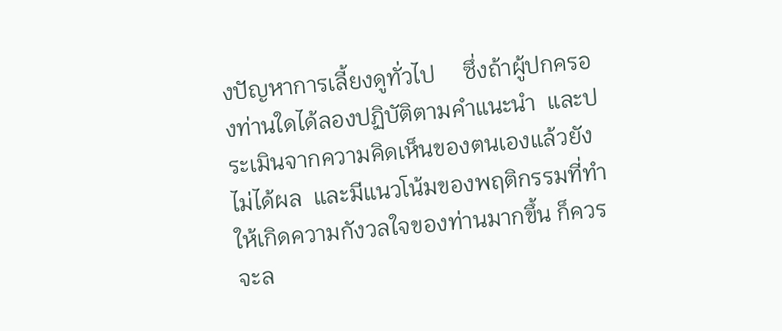งปัญหาการเลี้ยงดูทั่วไป     ซึ่งถ้าผู้ปกครองท่านใดได้ลองปฏิบัติตามคำแนะนำ  และประเมินจากความคิดเห็นของตนเองแล้วยังไม่ได้ผล  และมีแนวโน้มของพฤติกรรมที่ทำให้เกิดความกังวลใจของท่านมากขึ้น ก็ควรจะล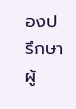องปรึกษาผู้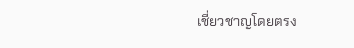เชี่ยวชาญโดยตรง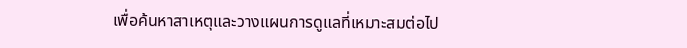เพื่อค้นหาสาเหตุและวางแผนการดูแลที่เหมาะสมต่อไป